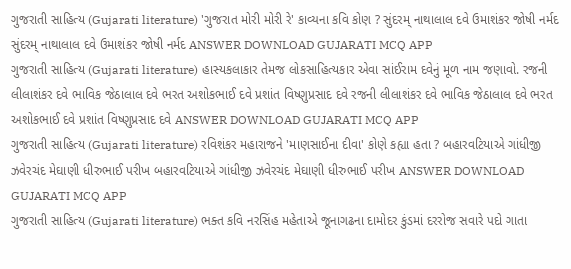ગુજરાતી સાહિત્ય (Gujarati literature) 'ગુજરાત મોરી મોરી રે' કાવ્યના કવિ કોણ ? સુંદરમ્ નાથાલાલ દવે ઉમાશંકર જોષી નર્મદ સુંદરમ્ નાથાલાલ દવે ઉમાશંકર જોષી નર્મદ ANSWER DOWNLOAD GUJARATI MCQ APP
ગુજરાતી સાહિત્ય (Gujarati literature) હાસ્યકલાકાર તેમજ લોકસાહિત્યકાર એવા સાંઈરામ દવેનું મૂળ નામ જણાવો. રજની લીલાશંકર દવે ભાવિક જેઠાલાલ દવે ભરત અશોકભાઈ દવે પ્રશાંત વિષ્ણુપ્રસાદ દવે રજની લીલાશંકર દવે ભાવિક જેઠાલાલ દવે ભરત અશોકભાઈ દવે પ્રશાંત વિષ્ણુપ્રસાદ દવે ANSWER DOWNLOAD GUJARATI MCQ APP
ગુજરાતી સાહિત્ય (Gujarati literature) રવિશંકર મહારાજને 'માણસાઈના દીવા' કોણે કહ્યા હતા ? બહારવટિયાએ ગાંધીજી ઝવેરચંદ મેઘાણી ધીરુભાઈ પરીખ બહારવટિયાએ ગાંધીજી ઝવેરચંદ મેઘાણી ધીરુભાઈ પરીખ ANSWER DOWNLOAD GUJARATI MCQ APP
ગુજરાતી સાહિત્ય (Gujarati literature) ભક્ત કવિ નરસિંહ મહેતાએ જૂનાગઢના દામોદર કુંડમાં દરરોજ સવારે પદો ગાતા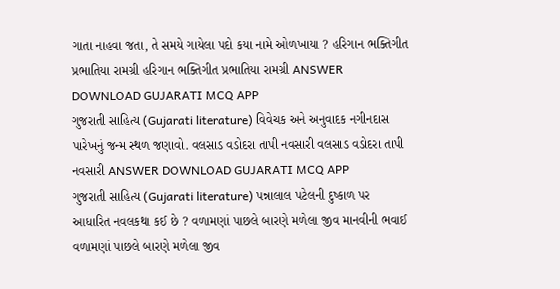ગાતા નાહવા જતા, તે સમયે ગાયેલા પદો કયા નામે ઓળખાયા ? હરિગાન ભક્તિગીત પ્રભાતિયા રામગ્રી હરિગાન ભક્તિગીત પ્રભાતિયા રામગ્રી ANSWER DOWNLOAD GUJARATI MCQ APP
ગુજરાતી સાહિત્ય (Gujarati literature) વિવેચક અને અનુવાદક નગીનદાસ પારેખનું જન્મ સ્થળ જણાવો. વલસાડ વડોદરા તાપી નવસારી વલસાડ વડોદરા તાપી નવસારી ANSWER DOWNLOAD GUJARATI MCQ APP
ગુજરાતી સાહિત્ય (Gujarati literature) પન્નાલાલ પટેલની દુષ્કાળ પર આધારિત નવલકથા કઈ છે ? વળામણાં પાછલે બારણે મળેલા જીવ માનવીની ભવાઈ વળામણાં પાછલે બારણે મળેલા જીવ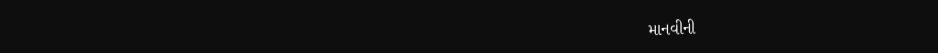માનવીની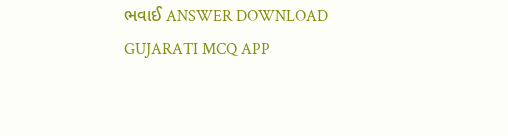ભવાઈ ANSWER DOWNLOAD GUJARATI MCQ APP